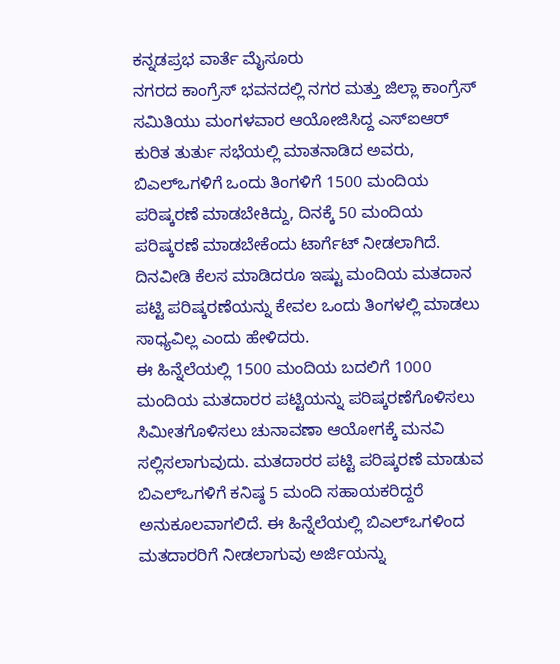ಕನ್ನಡಪ್ರಭ ವಾರ್ತೆ ಮೈಸೂರು
ನಗರದ ಕಾಂಗ್ರೆಸ್ ಭವನದಲ್ಲಿ ನಗರ ಮತ್ತು ಜಿಲ್ಲಾ ಕಾಂಗ್ರೆಸ್ ಸಮಿತಿಯು ಮಂಗಳವಾರ ಆಯೋಜಿಸಿದ್ದ ಎಸ್ಐಆರ್ ಕುರಿತ ತುರ್ತು ಸಭೆಯಲ್ಲಿ ಮಾತನಾಡಿದ ಅವರು, ಬಿಎಲ್ಒಗಳಿಗೆ ಒಂದು ತಿಂಗಳಿಗೆ 1500 ಮಂದಿಯ ಪರಿಷ್ಕರಣೆ ಮಾಡಬೇಕಿದ್ದು, ದಿನಕ್ಕೆ 50 ಮಂದಿಯ ಪರಿಷ್ಕರಣೆ ಮಾಡಬೇಕೆಂದು ಟಾರ್ಗೆಟ್ ನೀಡಲಾಗಿದೆ. ದಿನವೀಡಿ ಕೆಲಸ ಮಾಡಿದರೂ ಇಷ್ಟು ಮಂದಿಯ ಮತದಾನ ಪಟ್ಟಿ ಪರಿಷ್ಕರಣೆಯನ್ನು ಕೇವಲ ಒಂದು ತಿಂಗಳಲ್ಲಿ ಮಾಡಲು ಸಾಧ್ಯವಿಲ್ಲ ಎಂದು ಹೇಳಿದರು.
ಈ ಹಿನ್ನೆಲೆಯಲ್ಲಿ 1500 ಮಂದಿಯ ಬದಲಿಗೆ 1000 ಮಂದಿಯ ಮತದಾರರ ಪಟ್ಟಿಯನ್ನು ಪರಿಷ್ಕರಣೆಗೊಳಿಸಲು ಸಿಮೀತಗೊಳಿಸಲು ಚುನಾವಣಾ ಆಯೋಗಕ್ಕೆ ಮನವಿ ಸಲ್ಲಿಸಲಾಗುವುದು. ಮತದಾರರ ಪಟ್ಟಿ ಪರಿಷ್ಕರಣೆ ಮಾಡುವ ಬಿಎಲ್ಒಗಳಿಗೆ ಕನಿಷ್ಠ 5 ಮಂದಿ ಸಹಾಯಕರಿದ್ದರೆ ಅನುಕೂಲವಾಗಲಿದೆ. ಈ ಹಿನ್ನೆಲೆಯಲ್ಲಿ ಬಿಎಲ್ಒಗಳಿಂದ ಮತದಾರರಿಗೆ ನೀಡಲಾಗುವು ಅರ್ಜಿಯನ್ನು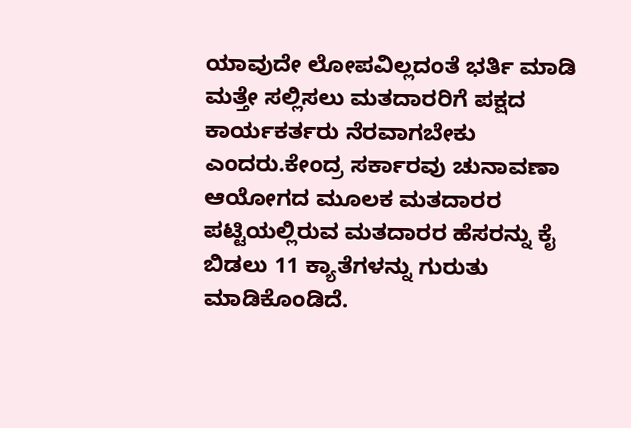ಯಾವುದೇ ಲೋಪವಿಲ್ಲದಂತೆ ಭರ್ತಿ ಮಾಡಿ ಮತ್ತೇ ಸಲ್ಲಿಸಲು ಮತದಾರರಿಗೆ ಪಕ್ಷದ ಕಾರ್ಯಕರ್ತರು ನೆರವಾಗಬೇಕು ಎಂದರು.ಕೇಂದ್ರ ಸರ್ಕಾರವು ಚುನಾವಣಾ ಆಯೋಗದ ಮೂಲಕ ಮತದಾರರ ಪಟ್ಟಿಯಲ್ಲಿರುವ ಮತದಾರರ ಹೆಸರನ್ನು ಕೈ ಬಿಡಲು 11 ಕ್ಯಾತೆಗಳನ್ನು ಗುರುತು ಮಾಡಿಕೊಂಡಿದೆ.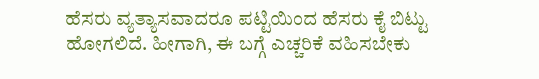ಹೆಸರು ವ್ಯತ್ಯಾಸವಾದರೂ ಪಟ್ಟಿಯಿಂದ ಹೆಸರು ಕೈ ಬಿಟ್ಟು ಹೋಗಲಿದೆ. ಹೀಗಾಗಿ, ಈ ಬಗ್ಗೆ ಎಚ್ಚರಿಕೆ ವಹಿಸಬೇಕು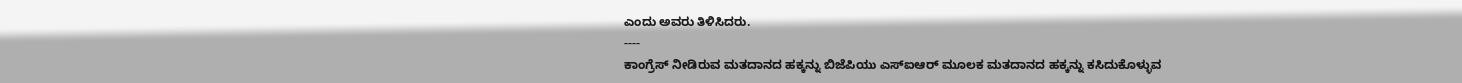ಎಂದು ಅವರು ತಿಳಿಸಿದರು.
----
ಕಾಂಗ್ರೆಸ್ ನೀಡಿರುವ ಮತದಾನದ ಹಕ್ಕನ್ನು ಬಿಜೆಪಿಯು ಎಸ್ಐಆರ್ ಮೂಲಕ ಮತದಾನದ ಹಕ್ಕನ್ನು ಕಸಿದುಕೊಳ್ಳುವ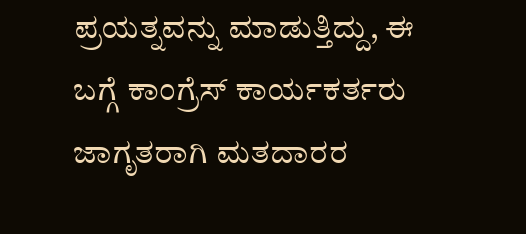ಪ್ರಯತ್ನವನ್ನು ಮಾಡುತ್ತಿದ್ದು, ಈ ಬಗ್ಗೆ ಕಾಂಗ್ರೆಸ್ ಕಾರ್ಯಕರ್ತರು ಜಾಗೃತರಾಗಿ ಮತದಾರರ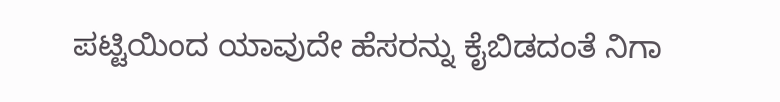ಪಟ್ಟಿಯಿಂದ ಯಾವುದೇ ಹೆಸರನ್ನು ಕೈಬಿಡದಂತೆ ನಿಗಾ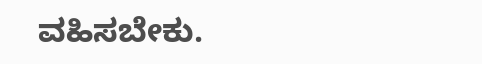ವಹಿಸಬೇಕು.